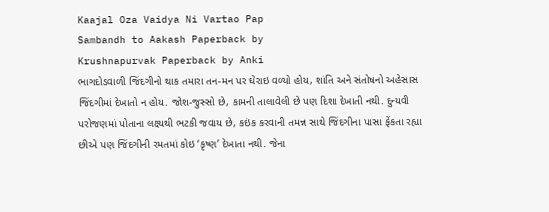Kaajal Oza Vaidya Ni Vartao Pap
Sambandh to Aakash Paperback by
Krushnapurvak Paperback by Anki
ભાગદોડવાળી જિંદગીનો થાક તમારા તન-મન પર ઘેરાઇ વળ્યો હોય, શાંતિ અને સંતોષનો અહેસાસ જિંદગીમાં દેખાતો ન હોય. જોશ-જુસ્સો છે, કામની તાલાવેલી છે પણ દિશા દેખાતી નથી. દુન્યવી પરોજણમાં પોતાના લક્ષ્યથી ભટકી જવાય છે, કઇંક કરવાની તમન્ન સાથે જિંદગીના પાસા ફેંકતા રહ્યા છીએ પણ જિંદગીની રમતમાં કોઇ ‘કૃષ્ણ’ દેખાતા નથી. જેના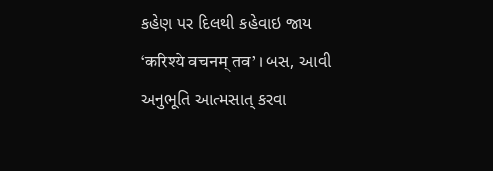કહેણ પર દિલથી કહેવાઇ જાય ‘करिश्ये वचनम् तव’ । બસ, આવી અનુભૂતિ આત્મસાત્ કરવા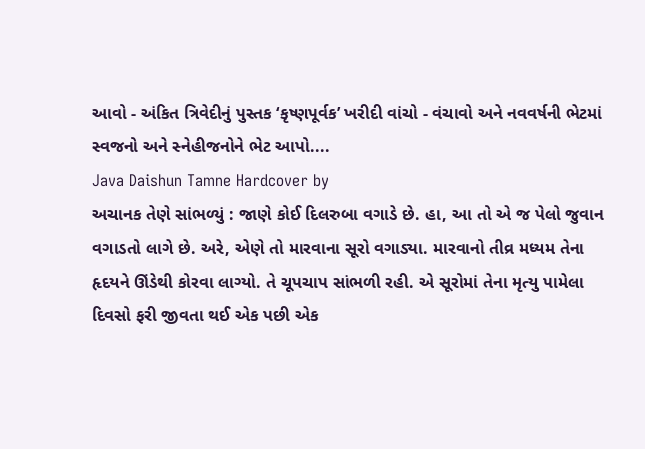આવો - અંકિત ત્રિવેદીનું પુસ્તક ‘કૃષ્ણપૂર્વક’ ખરીદી વાંચો - વંચાવો અને નવવર્ષની ભેટમાં સ્વજનો અને સ્નેહીજનોને ભેટ આપો....
Java Daishun Tamne Hardcover by
અચાનક તેણે સાંભળ્યું : જાણે કોઈ દિલરુબા વગાડે છે. હા, આ તો એ જ પેલો જુવાન વગાડતો લાગે છે. અરે, એણે તો મારવાના સૂરો વગાડ્યા. મારવાનો તીવ્ર મધ્યમ તેના હૃદયને ઊંડેથી કોરવા લાગ્યો. તે ચૂપચાપ સાંભળી રહી. એ સૂરોમાં તેના મૃત્યુ પામેલા દિવસો ફરી જીવતા થઈ એક પછી એક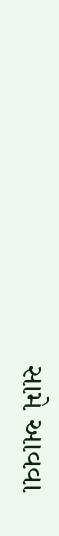સામે આવવા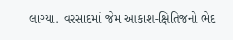લાગ્યા. વરસાદમાં જેમ આકાશ-ક્ષિતિજનો ભેદ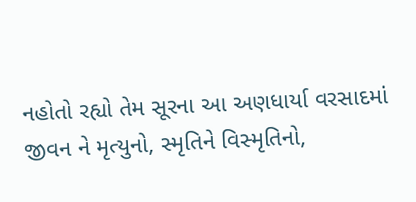નહોતો રહ્યો તેમ સૂરના આ અણધાર્યા વરસાદમાં જીવન ને મૃત્યુનો, સ્મૃતિને વિસ્મૃતિનો,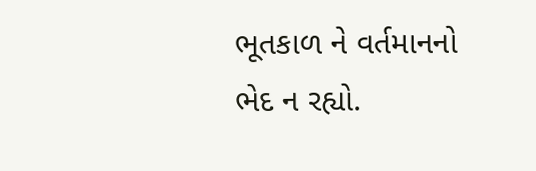ભૂતકાળ ને વર્તમાનનો ભેદ ન રહ્યો.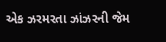એક ઝરમરતા ઝાંઝરની જેમ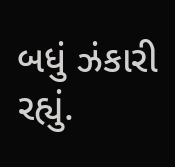બધું ઝંકારી રહ્યું.